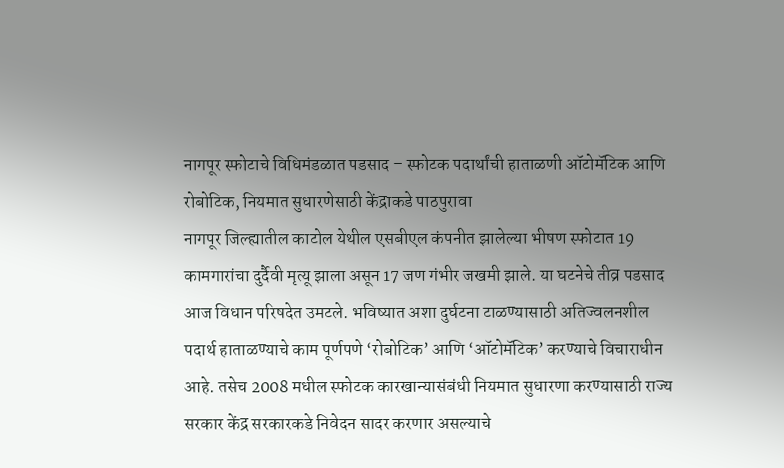नागपूर स्फोटाचे विधिमंडळात पडसाद – स्फोटक पदार्थांची हाताळणी ऑटोमॅटिक आणि रोबोटिक, नियमात सुधारणेसाठी केंद्राकडे पाठपुरावा
नागपूर जिल्ह्यातील काटोल येथील एसबीएल कंपनीत झालेल्या भीषण स्फोटात 19 कामगारांचा दुर्दैवी मृत्यू झाला असून 17 जण गंभीर जखमी झाले. या घटनेचे तीव्र पडसाद आज विधान परिषदेत उमटले. भविष्यात अशा दुर्घटना टाळण्यासाठी अतिज्वलनशील पदार्थ हाताळण्याचे काम पूर्णपणे ‘रोबोटिक’ आणि ‘ऑटोमॅटिक’ करण्याचे विचाराधीन आहे. तसेच 2008 मधील स्फोटक कारखान्यासंबंधी नियमात सुधारणा करण्यासाठी राज्य सरकार केंद्र सरकारकडे निवेदन सादर करणार असल्याचे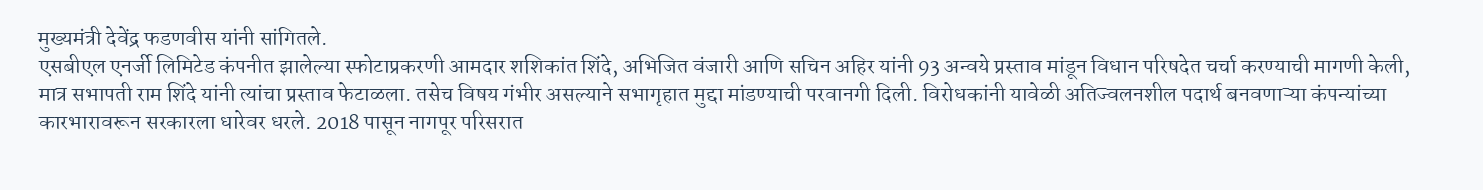मुख्यमंत्री देवेंद्र फडणवीस यांनी सांगितले.
एसबीएल एनर्जी लिमिटेड कंपनीत झालेल्या स्फोटाप्रकरणी आमदार शशिकांत शिंदे, अभिजित वंजारी आणि सचिन अहिर यांनी 93 अन्वये प्रस्ताव मांडून विधान परिषदेत चर्चा करण्याची मागणी केली, मात्र सभापती राम शिंदे यांनी त्यांचा प्रस्ताव फेटाळला. तसेच विषय गंभीर असल्याने सभागृहात मुद्दा मांडण्याची परवानगी दिली. विरोधकांनी यावेळी अतिज्वलनशील पदार्थ बनवणाऱ्या कंपन्यांच्या कारभारावरून सरकारला धारेवर धरले. 2018 पासून नागपूर परिसरात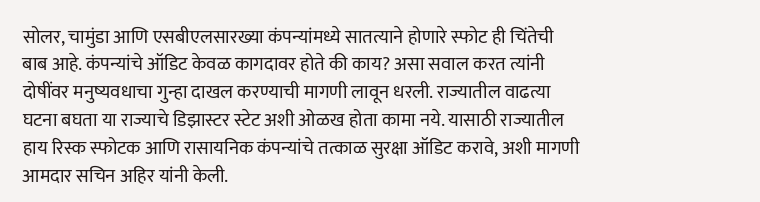सोलर, चामुंडा आणि एसबीएलसारख्या कंपन्यांमध्ये सातत्याने होणारे स्फोट ही चिंतेची बाब आहे. कंपन्यांचे ऑडिट केवळ कागदावर होते की काय? असा सवाल करत त्यांनी दोषींवर मनुष्यवधाचा गुन्हा दाखल करण्याची मागणी लावून धरली. राज्यातील वाढत्या घटना बघता या राज्याचे डिझास्टर स्टेट अशी ओळख होता कामा नये. यासाठी राज्यातील हाय रिस्क स्फोटक आणि रासायनिक कंपन्यांचे तत्काळ सुरक्षा ऑडिट करावे, अशी मागणी आमदार सचिन अहिर यांनी केली.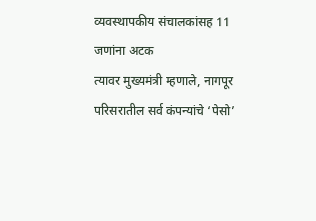व्यवस्थापकीय संचालकांसह 11 जणांना अटक
त्यावर मुख्यमंत्री म्हणाले, नागपूर परिसरातील सर्व कंपन्यांचे ‘पेसो’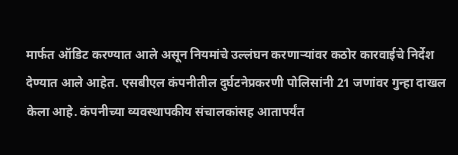मार्फत ऑडिट करण्यात आले असून नियमांचे उल्लंघन करणाऱ्यांवर कठोर कारवाईचे निर्देश देण्यात आले आहेत. एसबीएल कंपनीतील दुर्घटनेप्रकरणी पोलिसांनी 21 जणांवर गुन्हा दाखल केला आहे. कंपनीच्या व्यवस्थापकीय संचालकांसह आतापर्यंत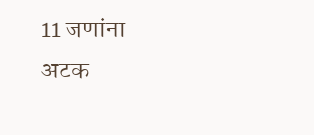11 जणांना अटक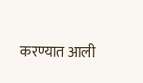करण्यात आली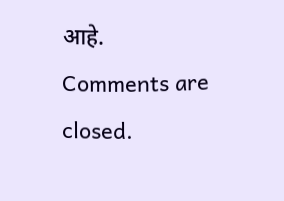आहे.
Comments are closed.